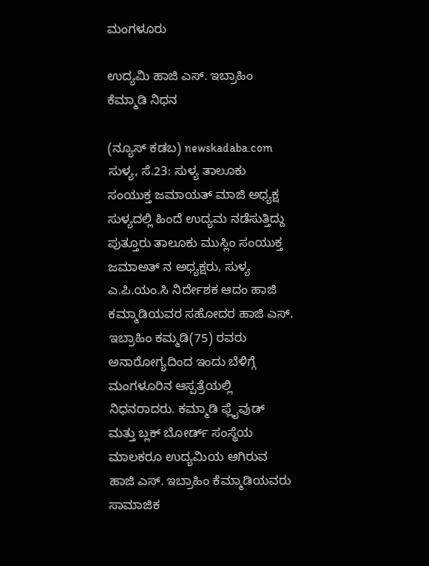ಮಂಗಳೂರು

ಉದ್ಯಮಿ ಹಾಜಿ ಎಸ್. ಇಬ್ರಾಹಿಂ ಕೆಮ್ಮಾಡಿ ನಿಧನ

(ನ್ಯೂಸ್ ಕಡಬ) newskadaba.com ಸುಳ್ಯ, ಸೆ.23: ಸುಳ್ಯ ತಾಲೂಕು ಸಂಯುಕ್ತ ಜಮಾಯತ್‌ ಮಾಜಿ ಅಧ್ಯಕ್ಷ ಸುಳ್ಯದಲ್ಲಿ ಹಿಂದೆ ಉದ್ಯಮ ನಡೆಸುತ್ತಿದ್ದು ಪುತ್ತೂರು ತಾಲೂಕು ಮುಸ್ಲಿಂ ಸಂಯುಕ್ತ ಜಮಾಅತ್ ನ ಅಧ್ಯಕ್ಷರು, ಸುಳ್ಯ ಎ.ಪಿ.ಯಂ.ಸಿ ನಿರ್ದೇಶಕ ಆದಂ ಹಾಜಿ ಕಮ್ಮಾಡಿಯವರ ಸಹೋದರ ಹಾಜಿ ಎಸ್. ಇಬ್ರಾಹಿಂ ಕಮ್ಮಡಿ(75) ರವರು ಅನಾರೋಗ್ಯದಿಂದ ಇಂದು ಬೆಳಿಗ್ಗೆ ಮಂಗಳೂರಿನ ಆಸ್ಪತ್ರೆಯಲ್ಲಿ ನಿಧನರಾದರು. ಕಮ್ಮಾಡಿ ಫ್ಲೈವುಡ್‌ ಮತ್ತು ಬ್ಲಕ್‌ ಬೋರ್ಡ್‌ ಸಂಸ್ಥೆಯ ಮಾಲಕರೂ ಉದ್ಯಮಿಯ ಆಗಿರುವ ಹಾಜಿ ಎಸ್. ಇಬ್ರಾಹಿಂ ಕೆಮ್ಮಾಡಿಯವರು ಸಾಮಾಜಿಕ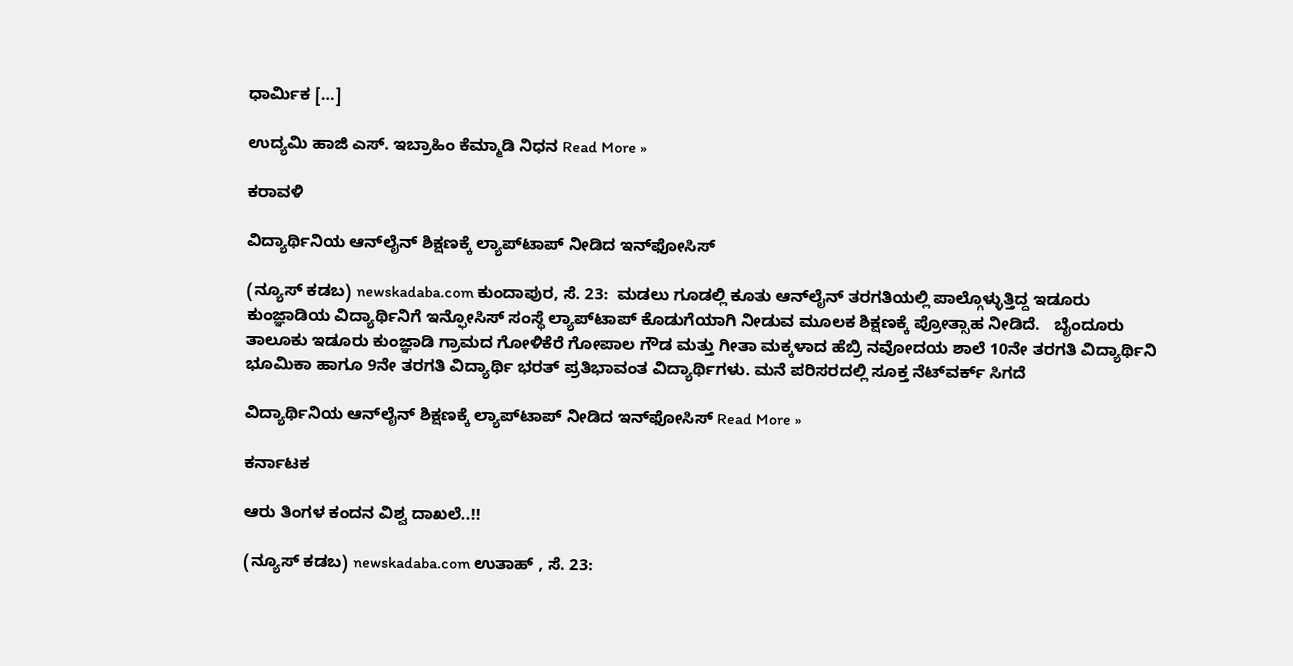ಧಾರ್ಮಿಕ […]

ಉದ್ಯಮಿ ಹಾಜಿ ಎಸ್. ಇಬ್ರಾಹಿಂ ಕೆಮ್ಮಾಡಿ ನಿಧನ Read More »

ಕರಾವಳಿ

ವಿದ್ಯಾರ್ಥಿನಿಯ ಆನ್‌ಲೈನ್ ಶಿಕ್ಷಣಕ್ಕೆ ಲ್ಯಾಪ್‌ಟಾಪ್ ನೀಡಿದ ಇನ್‌ಫೋಸಿಸ್

(ನ್ಯೂಸ್ ಕಡಬ) newskadaba.com ಕುಂದಾಪುರ, ಸೆ. 23:  ಮಡಲು ಗೂಡಲ್ಲಿ ಕೂತು ಆನ್‌ಲೈನ್ ತರಗತಿಯಲ್ಲಿ ಪಾಲ್ಗೊಳ್ಳುತ್ತಿದ್ದ ಇಡೂರು ಕುಂಜ್ಞಾಡಿಯ ವಿದ್ಯಾರ್ಥಿನಿಗೆ ಇನ್ಫೋಸಿಸ್ ಸಂಸ್ಥೆ ಲ್ಯಾಪ್‌ಟಾಪ್ ಕೊಡುಗೆಯಾಗಿ ನೀಡುವ ಮೂಲಕ ಶಿಕ್ಷಣಕ್ಕೆ ಪ್ರೋತ್ಸಾಹ ನೀಡಿದೆ.   ಬೈಂದೂರು ತಾಲೂಕು ಇಡೂರು ಕುಂಜ್ಞಾಡಿ ಗ್ರಾಮದ ಗೋಳಿಕೆರೆ ಗೋಪಾಲ ಗೌಡ ಮತ್ತು ಗೀತಾ ಮಕ್ಕಳಾದ ಹೆಬ್ರಿ ನವೋದಯ ಶಾಲೆ 10ನೇ ತರಗತಿ ವಿದ್ಯಾರ್ಥಿನಿ ಭೂಮಿಕಾ ಹಾಗೂ 9ನೇ ತರಗತಿ ವಿದ್ಯಾರ್ಥಿ ಭರತ್ ಪ್ರತಿಭಾವಂತ ವಿದ್ಯಾರ್ಥಿಗಳು. ಮನೆ ಪರಿಸರದಲ್ಲಿ ಸೂಕ್ತ ನೆಟ್‌ವರ್ಕ್ ಸಿಗದೆ

ವಿದ್ಯಾರ್ಥಿನಿಯ ಆನ್‌ಲೈನ್ ಶಿಕ್ಷಣಕ್ಕೆ ಲ್ಯಾಪ್‌ಟಾಪ್ ನೀಡಿದ ಇನ್‌ಫೋಸಿಸ್ Read More »

ಕರ್ನಾಟಕ

ಆರು ತಿಂಗಳ ಕಂದನ ವಿಶ್ವ ದಾಖಲೆ..!!

(ನ್ಯೂಸ್ ಕಡಬ) newskadaba.com ಉತಾಹ್ , ಸೆ. 23: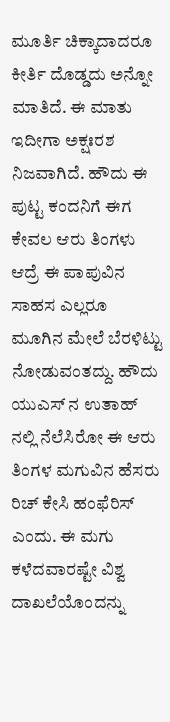ಮೂರ್ತಿ ಚಿಕ್ಕಾದಾದರೂ ಕೀರ್ತಿ ದೊಡ್ಡದು ಅನ್ನೋ ಮಾತಿದೆ. ಈ ಮಾತು ಇದೀಗಾ ಅಕ್ಷಃರಶ ನಿಜವಾಗಿದೆ. ಹೌದು ಈ ಪುಟ್ಟ ಕಂದನಿಗೆ ಈಗ ಕೇವಲ ಆರು ತಿಂಗಳು ಆದ್ರೆ ಈ ಪಾಪುವಿನ ಸಾಹಸ ಎಲ್ಲರೂ ಮೂಗಿನ ಮೇಲೆ ಬೆರಳಿಟ್ಟು ನೋಡುವಂತದ್ದು. ಹೌದು ಯುಎಸ್ ನ ಉತಾಹ್ ನಲ್ಲಿ ನೆಲೆಸಿರೋ ಈ ಆರು ತಿಂಗಳ ಮಗುವಿನ ಹೆಸರು ರಿಚ್ ಕೇಸಿ ಹಂಫೆರಿಸ್ ಎಂದು. ಈ ಮಗು ಕಳೆದವಾರಷ್ಟೇ ವಿಶ್ವ ದಾಖಲೆಯೊಂದನ್ನು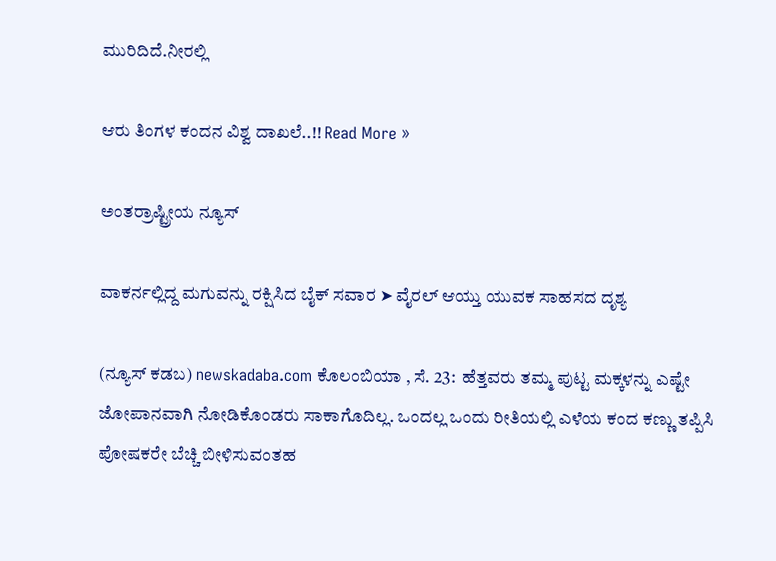ಮುರಿದಿದೆ.ನೀರಲ್ಲಿ

ಆರು ತಿಂಗಳ ಕಂದನ ವಿಶ್ವ ದಾಖಲೆ..!! Read More »

ಅಂತರ್ರಾಷ್ಟ್ರೀಯ ನ್ಯೂಸ್

ವಾಕರ್ನಲ್ಲಿದ್ದ ಮಗುವನ್ನು ರಕ್ಷಿಸಿದ ಬೈಕ್ ಸವಾರ ➤ ವೈರಲ್ ಆಯ್ತು ಯುವಕ ಸಾಹಸದ ದೃಶ್ಯ

(ನ್ಯೂಸ್ ಕಡಬ) newskadaba.com ಕೊಲಂಬಿಯಾ , ಸೆ. 23:  ಹೆತ್ತವರು ತಮ್ಮ ಪುಟ್ಟ ಮಕ್ಕಳನ್ನು ಎಷ್ಟೇ ಜೋಪಾನವಾಗಿ ನೋಡಿಕೊಂಡರು ಸಾಕಾಗೊದಿಲ್ಲ. ಒಂದಲ್ಲ ಒಂದು ರೀತಿಯಲ್ಲಿ ಎಳೆಯ ಕಂದ ಕಣ್ಣು ತಪ್ಪಿಸಿ ಪೋಷಕರೇ ಬೆಚ್ಚಿ ಬೀಳಿಸುವಂತಹ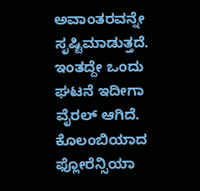ಅವಾಂತರವನ್ನೇ ಸೃಷ್ಟಿಮಾಡುತ್ತದೆ. ಇಂತದ್ದೇ ಒಂದು ಘಟನೆ ಇದೀಗಾ ವೈರಲ್ ಆಗಿದೆ.     ಕೊಲಂಬಿಯಾದ ಫ್ಲೋರೆನ್ಸಿಯಾ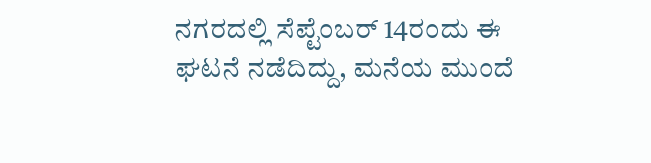ನಗರದಲ್ಲಿ ಸೆಪ್ಟೆಂಬರ್ 14ರಂದು ಈ ಘಟನೆ ನಡೆದಿದ್ದು, ಮನೆಯ ಮುಂದೆ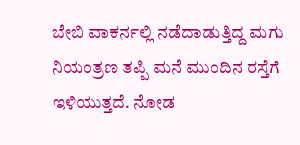ಬೇಬಿ ವಾಕರ್ನಲ್ಲಿ ನಡೆದಾಡುತ್ತಿದ್ದ ಮಗು ನಿಯಂತ್ರಣ ತಪ್ಪಿ ಮನೆ ಮುಂದಿನ ರಸ್ತೆಗೆ ಇಳಿಯುತ್ತದೆ. ನೋಡ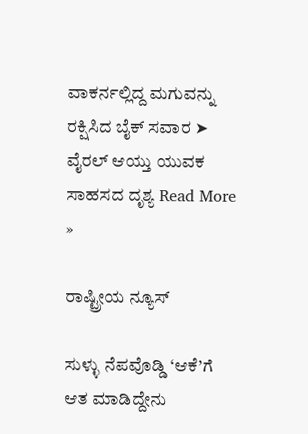ವಾಕರ್ನಲ್ಲಿದ್ದ ಮಗುವನ್ನು ರಕ್ಷಿಸಿದ ಬೈಕ್ ಸವಾರ ➤ ವೈರಲ್ ಆಯ್ತು ಯುವಕ ಸಾಹಸದ ದೃಶ್ಯ Read More »

ರಾಷ್ಟ್ರೀಯ ನ್ಯೂಸ್

ಸುಳ್ಳು ನೆಪವೊಡ್ಡಿ ‘ಆಕೆ’ಗೆ ಆತ ಮಾಡಿದ್ದೇನು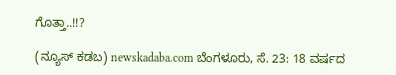ಗೊತ್ತಾ..!!?

(ನ್ಯೂಸ್ ಕಡಬ) newskadaba.com ಬೆಂಗಳೂರು, ಸೆ. 23: 18 ವರ್ಷದ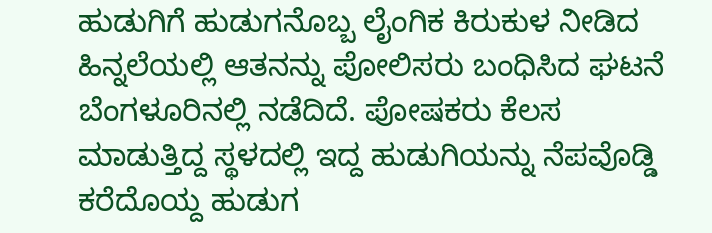ಹುಡುಗಿಗೆ ಹುಡುಗನೊಬ್ಬ ಲೈಂಗಿಕ ಕಿರುಕುಳ ನೀಡಿದ ಹಿನ್ನಲೆಯಲ್ಲಿ ಆತನನ್ನು ಪೋಲಿಸರು ಬಂಧಿಸಿದ ಘಟನೆ ಬೆಂಗಳೂರಿನಲ್ಲಿ ನಡೆದಿದೆ. ಪೋಷಕರು ಕೆಲಸ ಮಾಡುತ್ತಿದ್ದ ಸ್ಥಳದಲ್ಲಿ ಇದ್ದ ಹುಡುಗಿಯನ್ನು ನೆಪವೊಡ್ಡಿ ಕರೆದೊಯ್ದ ಹುಡುಗ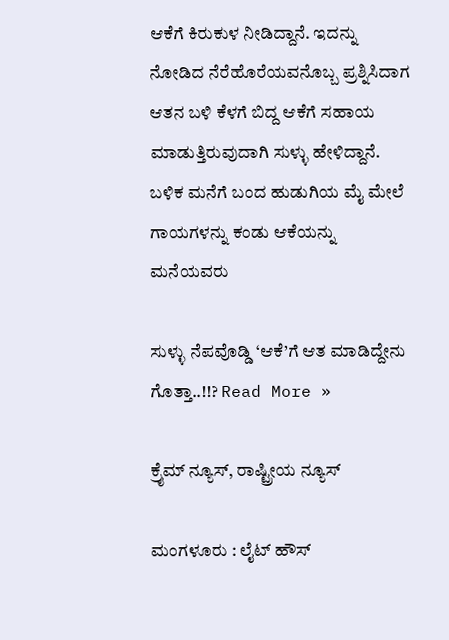ಆಕೆಗೆ ಕಿರುಕುಳ ನೀಡಿದ್ದಾನೆ. ಇದನ್ನು ನೋಡಿದ ನೆರೆಹೊರೆಯವನೊಬ್ಬ ಪ್ರಶ್ನಿಸಿದಾಗ ಆತನ ಬಳಿ ಕೆಳಗೆ ಬಿದ್ದ ಆಕೆಗೆ ಸಹಾಯ ಮಾಡುತ್ತಿರುವುದಾಗಿ ಸುಳ್ಳು ಹೇಳಿದ್ದಾನೆ. ಬಳಿಕ ಮನೆಗೆ ಬಂದ ಹುಡುಗಿಯ ಮೈ ಮೇಲೆ ಗಾಯಗಳನ್ನು ಕಂಡು ಆಕೆಯನ್ನು ಮನೆಯವರು

ಸುಳ್ಳು ನೆಪವೊಡ್ಡಿ ‘ಆಕೆ’ಗೆ ಆತ ಮಾಡಿದ್ದೇನು ಗೊತ್ತಾ..!!? Read More »

ಕ್ರೈಮ್ ನ್ಯೂಸ್, ರಾಷ್ಟ್ರೀಯ ನ್ಯೂಸ್

ಮಂಗಳೂರು : ಲೈಟ್ ಹೌಸ್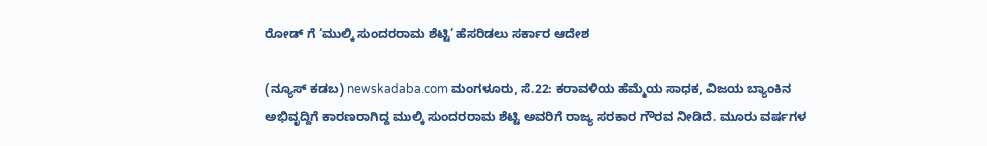ರೋಡ್ ಗೆ ‘ಮುಲ್ಕಿ ಸುಂದರರಾಮ ಶೆಟ್ಟಿ’ ಹೆಸರಿಡಲು ಸರ್ಕಾರ ಆದೇಶ

(ನ್ಯೂಸ್ ಕಡಬ) newskadaba.com ಮಂಗಳೂರು, ಸೆ.22: ಕರಾವಳಿಯ ಹೆಮ್ಮೆಯ ಸಾಧಕ, ವಿಜಯ ಬ್ಯಾಂಕಿನ ಅಭಿವೃದ್ದಿಗೆ ಕಾರಣರಾಗಿದ್ದ ಮುಲ್ಕಿ ಸುಂದರರಾಮ ಶೆಟ್ಟಿ ಅವರಿಗೆ ರಾಜ್ಯ ಸರಕಾರ ಗೌರವ ನೀಡಿದೆ. ಮೂರು ವರ್ಷಗಳ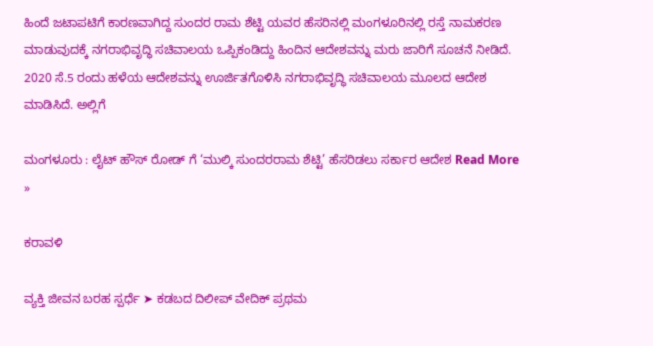ಹಿಂದೆ ಜಟಾಪಟಿಗೆ ಕಾರಣವಾಗಿದ್ದ ಸುಂದರ ರಾಮ ಶೆಟ್ಟಿ ಯವರ ಹೆಸರಿನಲ್ಲಿ ಮಂಗಳೂರಿನಲ್ಲಿ ರಸ್ತೆ ನಾಮಕರಣ ಮಾಡುವುದಕ್ಕೆ ನಗರಾಭಿವೃದ್ಧಿ ಸಚಿವಾಲಯ ಒಪ್ಪಿಕಂಡಿದ್ದು ಹಿಂದಿನ ಆದೇಶವನ್ನು ಮರು ಜಾರಿಗೆ ಸೂಚನೆ ನೀಡಿದೆ. 2020 ಸೆ.5 ರಂದು ಹಳೆಯ ಆದೇಶವನ್ನು ಊರ್ಜಿತಗೊಳಿಸಿ ನಗರಾಭಿವೃದ್ಧಿ ಸಚಿವಾಲಯ ಮೂಲದ ಆದೇಶ ಮಾಡಿಸಿದೆ. ಅಲ್ಲಿಗೆ

ಮಂಗಳೂರು : ಲೈಟ್ ಹೌಸ್ ರೋಡ್ ಗೆ ‘ಮುಲ್ಕಿ ಸುಂದರರಾಮ ಶೆಟ್ಟಿ’ ಹೆಸರಿಡಲು ಸರ್ಕಾರ ಆದೇಶ Read More »

ಕರಾವಳಿ

ವ್ಯಕ್ತಿ ಜೀವನ ಬರಹ ಸ್ಪರ್ಧೆ ➤ ಕಡಬದ ದಿಲೀಪ್‌ ವೇದಿಕ್ ಪ್ರಥಮ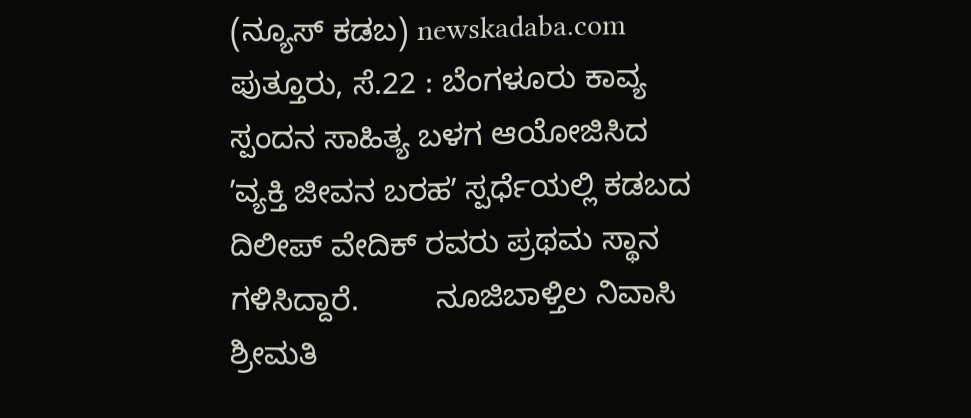(ನ್ಯೂಸ್ ಕಡಬ) newskadaba.com ಪುತ್ತೂರು, ಸೆ.22 : ಬೆಂಗಳೂರು ಕಾವ್ಯ ಸ್ಪಂದನ ಸಾಹಿತ್ಯ ಬಳಗ ಆಯೋಜಿಸಿದ ʼವ್ಯಕ್ತಿ ಜೀವನ ಬರಹʼ ಸ್ಪರ್ಧೆಯಲ್ಲಿ ಕಡಬದ ದಿಲೀಪ್‌ ವೇದಿಕ್‌ ರವರು ಪ್ರಥಮ ಸ್ಥಾನ ಗಳಿಸಿದ್ದಾರೆ.         ನೂಜಿಬಾಳ್ತಿಲ ನಿವಾಸಿ ಶ್ರೀಮತಿ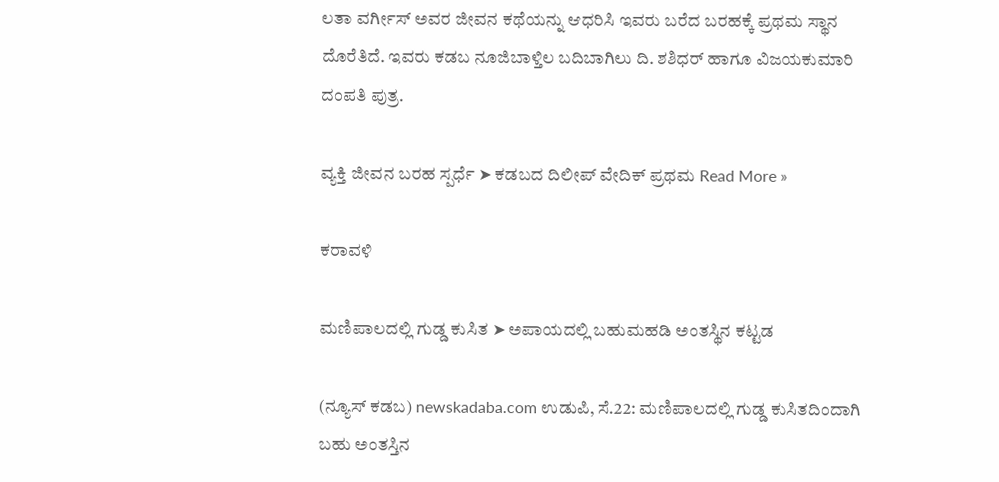ಲತಾ ವರ್ಗೀಸ್‌ ಅವರ ಜೀವನ ಕಥೆಯನ್ನು ಆಧರಿಸಿ ಇವರು ಬರೆದ ಬರಹಕ್ಕೆ ಪ್ರಥಮ ಸ್ಥಾನ ದೊರೆತಿದೆ. ಇವರು ಕಡಬ ನೂಜಿಬಾಳ್ತಿಲ ಬದಿಬಾಗಿಲು ದಿ. ಶಶಿಧರ್‌ ಹಾಗೂ ವಿಜಯಕುಮಾರಿ ದಂಪತಿ ಪುತ್ರ.

ವ್ಯಕ್ತಿ ಜೀವನ ಬರಹ ಸ್ಪರ್ಧೆ ➤ ಕಡಬದ ದಿಲೀಪ್‌ ವೇದಿಕ್ ಪ್ರಥಮ Read More »

ಕರಾವಳಿ

ಮಣಿಪಾಲದಲ್ಲಿ ಗುಡ್ಡ ಕುಸಿತ ➤ ಅಪಾಯದಲ್ಲಿ ಬಹುಮಹಡಿ ಅಂತಸ್ಥಿನ ಕಟ್ಟಡ

(ನ್ಯೂಸ್ ಕಡಬ) newskadaba.com ಉಡುಪಿ, ಸೆ.22: ಮಣಿಪಾಲದಲ್ಲಿ ಗುಡ್ಡ ಕುಸಿತದಿಂದಾಗಿ ಬಹು ಅಂತಸ್ತಿನ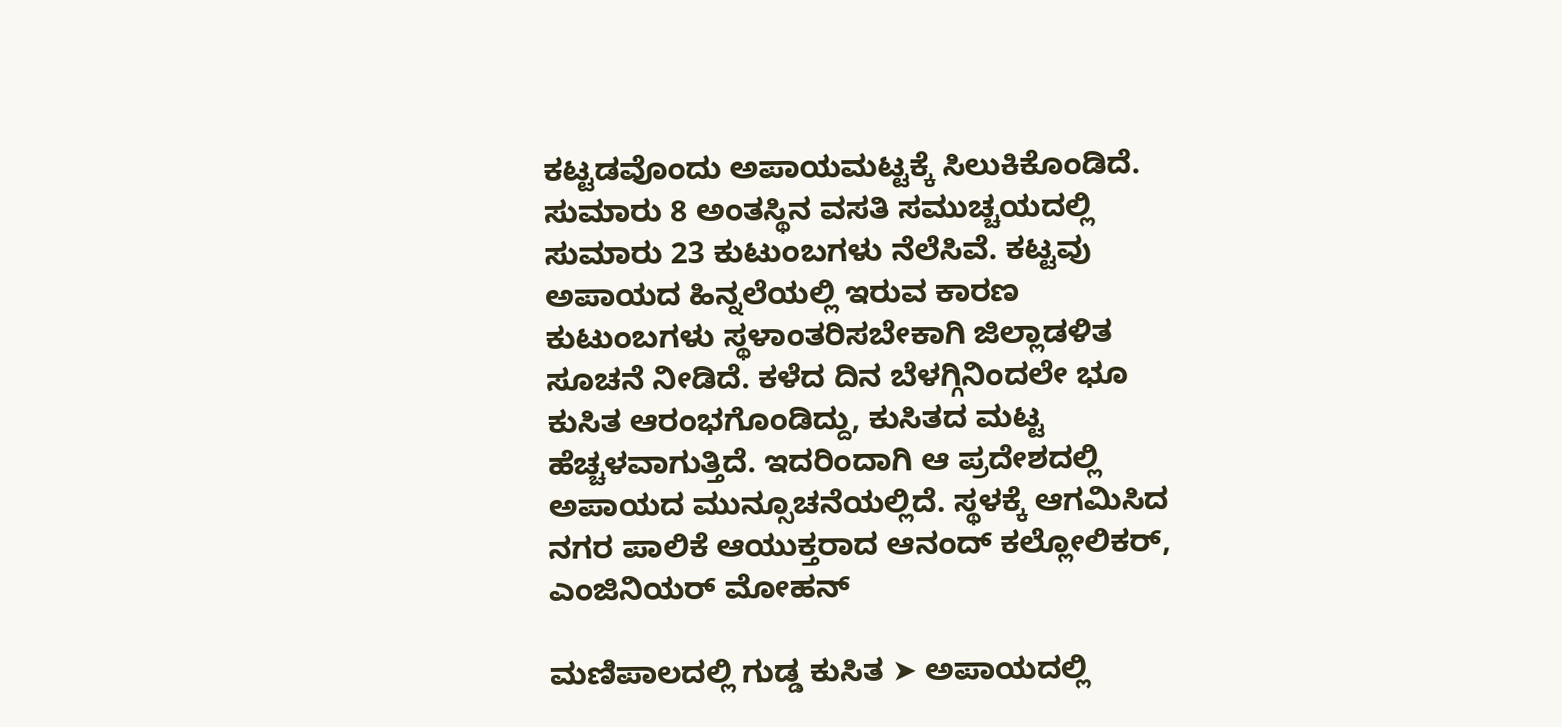ಕಟ್ಟಡವೊಂದು ಅಪಾಯಮಟ್ಟಕ್ಕೆ ಸಿಲುಕಿಕೊಂಡಿದೆ. ಸುಮಾರು 8 ಅಂತಸ್ಥಿನ ವಸತಿ ಸಮುಚ್ಚಯದಲ್ಲಿ ಸುಮಾರು 23 ಕುಟುಂಬಗಳು ನೆಲೆಸಿವೆ. ಕಟ್ಟವು ಅಪಾಯದ ಹಿನ್ನಲೆಯಲ್ಲಿ ಇರುವ ಕಾರಣ ಕುಟುಂಬಗಳು ಸ್ಥಳಾಂತರಿಸಬೇಕಾಗಿ ಜಿಲ್ಲಾಡಳಿತ ಸೂಚನೆ ನೀಡಿದೆ. ಕಳೆದ ದಿನ ಬೆಳಗ್ಗಿನಿಂದಲೇ ಭೂ ಕುಸಿತ ಆರಂಭಗೊಂಡಿದ್ದು, ಕುಸಿತದ ಮಟ್ಟ ಹೆಚ್ಚಳವಾಗುತ್ತಿದೆ. ಇದರಿಂದಾಗಿ ಆ ಪ್ರದೇಶದಲ್ಲಿ ಅಪಾಯದ ಮುನ್ಸೂಚನೆಯಲ್ಲಿದೆ. ಸ್ಥಳಕ್ಕೆ ಆಗಮಿಸಿದ ನಗರ ಪಾಲಿಕೆ ಆಯುಕ್ತರಾದ ಆನಂದ್‌ ಕಲ್ಲೋಲಿಕರ್‌, ಎಂಜಿನಿಯರ್‌ ಮೋಹನ್‌

ಮಣಿಪಾಲದಲ್ಲಿ ಗುಡ್ಡ ಕುಸಿತ ➤ ಅಪಾಯದಲ್ಲಿ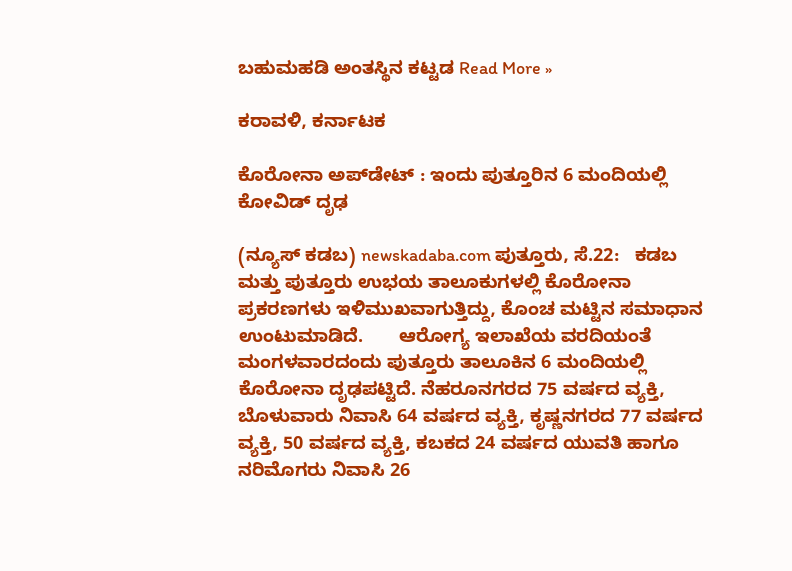ಬಹುಮಹಡಿ ಅಂತಸ್ಥಿನ ಕಟ್ಟಡ Read More »

ಕರಾವಳಿ, ಕರ್ನಾಟಕ

ಕೊರೋನಾ ಅಪ್‍ಡೇಟ್ : ಇಂದು ಪುತ್ತೂರಿನ 6 ಮಂದಿಯಲ್ಲಿ ಕೋವಿಡ್ ದೃಢ

(ನ್ಯೂಸ್ ಕಡಬ) newskadaba.com ಪುತ್ತೂರು, ಸೆ.22:   ಕಡಬ ಮತ್ತು ಪುತ್ತೂರು ಉಭಯ ತಾಲೂಕುಗಳಲ್ಲಿ ಕೊರೋನಾ ಪ್ರಕರಣಗಳು ಇಳಿಮುಖವಾಗುತ್ತಿದ್ದು, ಕೊಂಚ ಮಟ್ಟಿನ ಸಮಾಧಾನ ಉಂಟುಮಾಡಿದೆ.       ಆರೋಗ್ಯ ಇಲಾಖೆಯ ವರದಿಯಂತೆ ಮಂಗಳವಾರದಂದು ಪುತ್ತೂರು ತಾಲೂಕಿನ 6 ಮಂದಿಯಲ್ಲಿ ಕೊರೋನಾ ದೃಢಪಟ್ಟಿದೆ. ನೆಹರೂನಗರದ 75 ವರ್ಷದ ವ್ಯಕ್ತಿ, ಬೊಳುವಾರು ನಿವಾಸಿ 64 ವರ್ಷದ ವ್ಯಕ್ತಿ, ಕೃಷ್ಣನಗರದ 77 ವರ್ಷದ ವ್ಯಕ್ತಿ, 50 ವರ್ಷದ ವ್ಯಕ್ತಿ, ಕಬಕದ 24 ವರ್ಷದ ಯುವತಿ ಹಾಗೂ ನರಿಮೊಗರು ನಿವಾಸಿ 26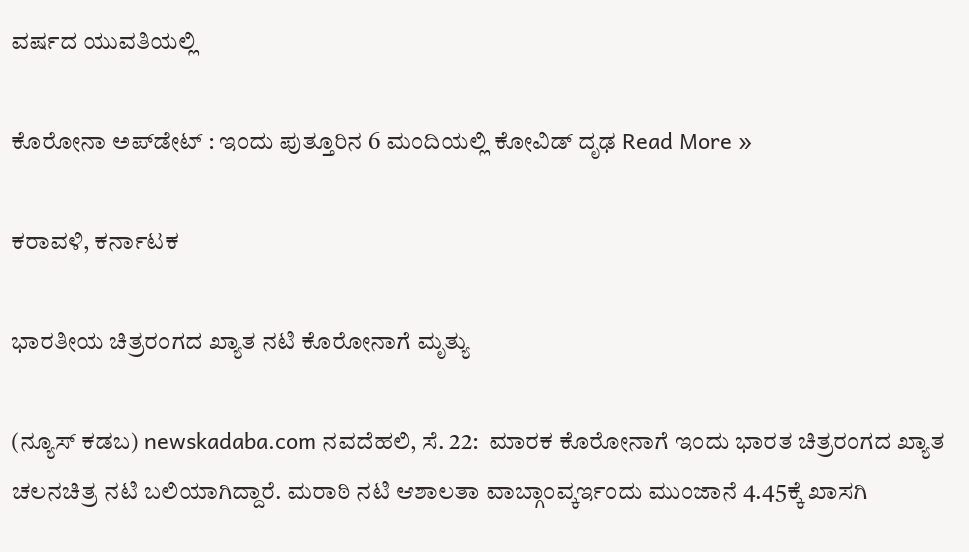ವರ್ಷದ ಯುವತಿಯಲ್ಲಿ

ಕೊರೋನಾ ಅಪ್‍ಡೇಟ್ : ಇಂದು ಪುತ್ತೂರಿನ 6 ಮಂದಿಯಲ್ಲಿ ಕೋವಿಡ್ ದೃಢ Read More »

ಕರಾವಳಿ, ಕರ್ನಾಟಕ

ಭಾರತೀಯ ಚಿತ್ರರಂಗದ ಖ್ಯಾತ ನಟಿ ಕೊರೋನಾಗೆ ಮೃತ್ಯು

(ನ್ಯೂಸ್ ಕಡಬ) newskadaba.com ನವದೆಹಲಿ, ಸೆ. 22:  ಮಾರಕ ಕೊರೋನಾಗೆ ಇಂದು ಭಾರತ ಚಿತ್ರರಂಗದ ಖ್ಯಾತ ಚಲನಚಿತ್ರ ನಟಿ ಬಲಿಯಾಗಿದ್ದಾರೆ. ಮರಾಠಿ ನಟಿ ಆಶಾಲತಾ ವಾಬ್ಗಾಂವ್ಕರ್ಇಂದು ಮುಂಜಾನೆ 4.45ಕ್ಕೆ ಖಾಸಗಿ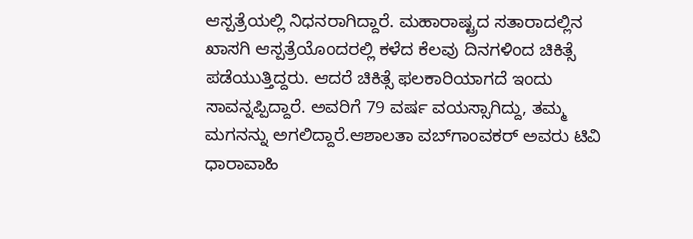ಆಸ್ಪತ್ರೆಯಲ್ಲಿ ನಿಧನರಾಗಿದ್ದಾರೆ. ಮಹಾರಾಷ್ಟ್ರದ ಸತಾರಾದಲ್ಲಿನ ಖಾಸಗಿ ಆಸ್ಪತ್ರೆಯೊಂದರಲ್ಲಿ ಕಳೆದ ಕೆಲವು ದಿನಗಳಿಂದ ಚಿಕಿತ್ಸೆ ಪಡೆಯುತ್ತಿದ್ದರು. ಆದರೆ ಚಿಕಿತ್ಸೆ ಫಲಕಾರಿಯಾಗದೆ ಇಂದು ಸಾವನ್ನಪ್ಪಿದ್ದಾರೆ. ಅವರಿಗೆ 79 ವರ್ಷ ವಯಸ್ಸಾಗಿದ್ದು, ತಮ್ಮ ಮಗನನ್ನು ಅಗಲಿದ್ದಾರೆ.ಆಶಾಲತಾ ವಬ್‌ಗಾಂವಕರ್ ಅವರು ಟಿವಿ ಧಾರಾವಾಹಿ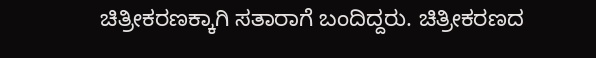ಚಿತ್ರೀಕರಣಕ್ಕಾಗಿ ಸತಾರಾಗೆ ಬಂದಿದ್ದರು. ಚಿತ್ರೀಕರಣದ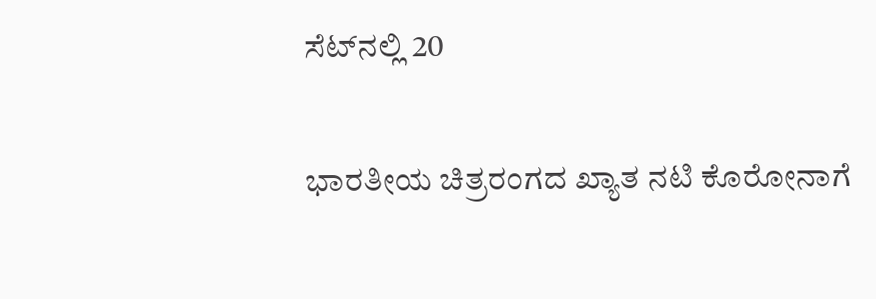ಸೆಟ್‌ನಲ್ಲಿ 20

ಭಾರತೀಯ ಚಿತ್ರರಂಗದ ಖ್ಯಾತ ನಟಿ ಕೊರೋನಾಗೆ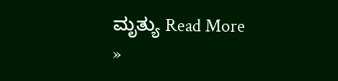ಮೃತ್ಯು Read More »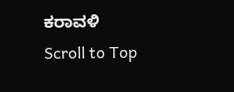ಕರಾವಳಿ
Scroll to Top